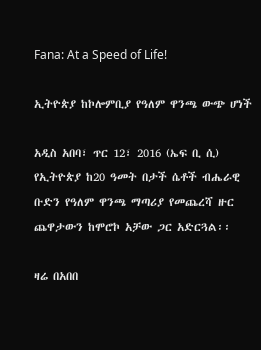Fana: At a Speed of Life!

ኢትዮጵያ ከኮሎምቢያ የዓለም ዋንጫ ውጭ ሆነች

አዲስ አበባ፣ ጥር 12፣ 2016 (ኤፍ ቢ ሲ) የኢትዮጵያ ከ20 ዓመት በታች ሴቶች ብሔራዊ ቡድን የዓለም ዋንጫ ማጣሪያ የመጨረሻ ዙር ጨዋታውን ከሞሮኮ አቻው ጋር አድርጓል፡፡

ዛሬ በአበበ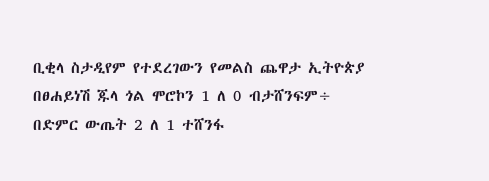ቢቂላ ስታዲየም የተደረገውን የመልስ ጨዋታ ኢትዮጵያ በፀሐይነሽ ጁላ ጎል ሞሮኮን 1 ለ 0 ብታሸንፍም÷ በድምር ውጤት 2 ለ 1 ተሸንፋ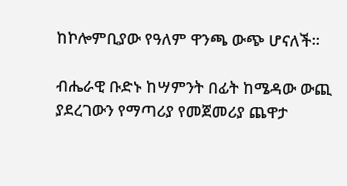ከኮሎምቢያው የዓለም ዋንጫ ውጭ ሆናለች፡፡

ብሔራዊ ቡድኑ ከሣምንት በፊት ከሜዳው ውጪ ያደረገውን የማጣሪያ የመጀመሪያ ጨዋታ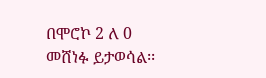በሞሮኮ 2 ለ 0 መሸነፉ ይታወሳል፡፡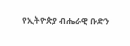የኢትዮጵያ ብሔራዊ ቡድን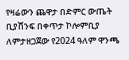የዛሬውን ጨዋታ በድምር ውጤት ቢያሸንፍ በቀጥታ ኮሎምቢያ ለምታዘጋጀው የ2024 ዓለም ዋንጫ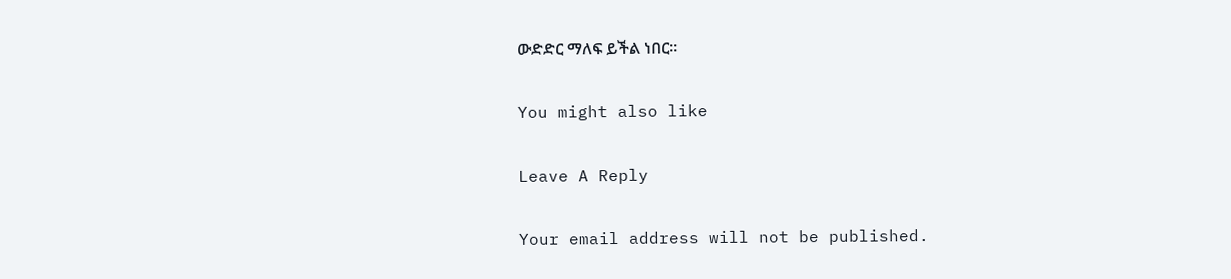ውድድር ማለፍ ይችል ነበር፡፡

You might also like

Leave A Reply

Your email address will not be published.